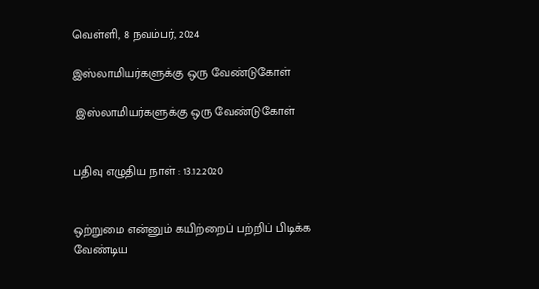வெள்ளி, 8 நவம்பர், 2024

இஸ்லாமியர்களுக்கு ஒரு வேண்டுகோள்

 இஸ்லாமியர்களுக்கு ஒரு வேண்டுகோள்


பதிவு எழுதிய நாள் : 13.12.2020


ஒற்றுமை என்னும் கயிற்றைப் பற்றிப் பிடிக்க வேண்டிய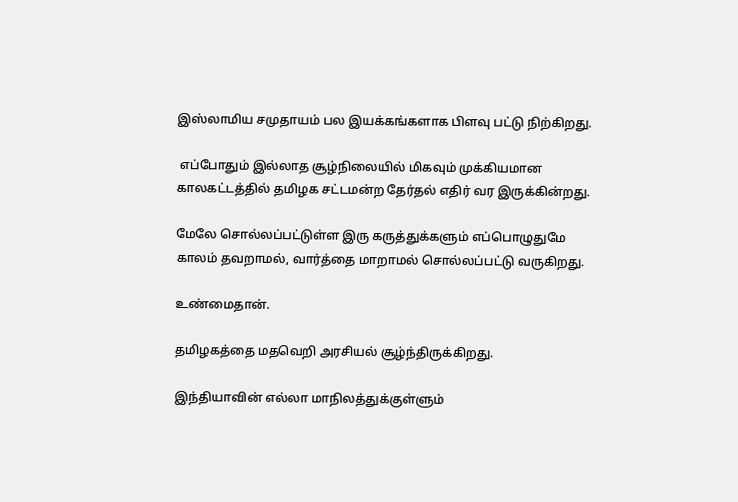இஸ்லாமிய சமுதாயம் பல இயக்கங்களாக பிளவு பட்டு நிற்கிறது.

 எப்போதும் இல்லாத சூழ்நிலையில் மிகவும் முக்கியமான காலகட்டத்தில் தமிழக சட்டமன்ற தேர்தல் எதிர் வர இருக்கின்றது.

மேலே சொல்லப்பட்டுள்ள இரு கருத்துக்களும் எப்பொழுதுமே காலம் தவறாமல், வார்த்தை மாறாமல் சொல்லப்பட்டு வருகிறது.

உண்மைதான்.

தமிழகத்தை மதவெறி அரசியல் சூழ்ந்திருக்கிறது.

இந்தியாவின் எல்லா மாநிலத்துக்குள்ளும்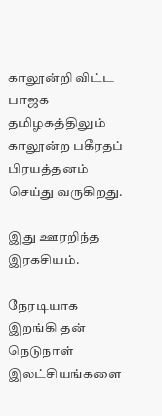காலூன்றி விட்ட பாஜக தமிழகத்திலும் காலூன்ற பகீரதப் பிரயத்தனம் செய்து வருகிறது.

இது ஊரறிந்த இரகசியம்.

நேரடியாக இறங்கி தன் நெடுநாள் இலட்சியங்களை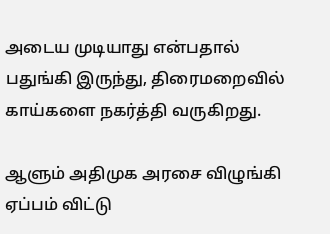அடைய முடியாது என்பதால் பதுங்கி இருந்து, திரைமறைவில் காய்களை நகர்த்தி வருகிறது.

ஆளும் அதிமுக அரசை விழுங்கி ஏப்பம் விட்டு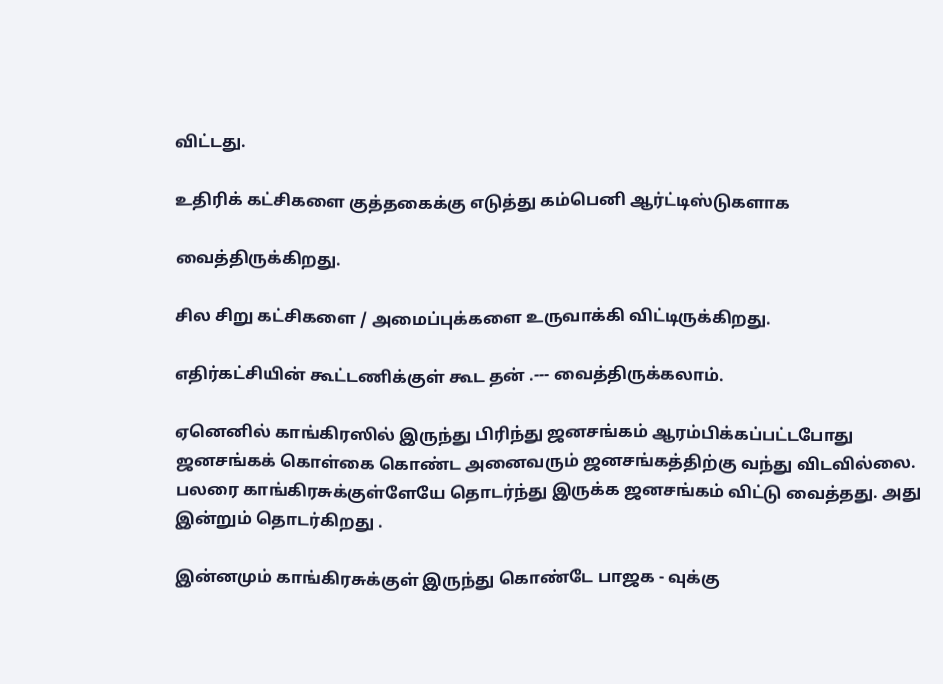விட்டது.

உதிரிக் கட்சிகளை குத்தகைக்கு எடுத்து கம்பெனி ஆர்ட்டிஸ்டுகளாக

வைத்திருக்கிறது.

சில சிறு கட்சிகளை / அமைப்புக்களை உருவாக்கி விட்டிருக்கிறது.

எதிர்கட்சியின் கூட்டணிக்குள் கூட தன் .--- வைத்திருக்கலாம்.

ஏனெனில் காங்கிரஸில் இருந்து பிரிந்து ஜனசங்கம் ஆரம்பிக்கப்பட்டபோது ஜனசங்கக் கொள்கை கொண்ட அனைவரும் ஜனசங்கத்திற்கு வந்து விடவில்லை. பலரை காங்கிரசுக்குள்ளேயே தொடர்ந்து இருக்க ஜனசங்கம் விட்டு வைத்தது. அது இன்றும் தொடர்கிறது .

இன்னமும் காங்கிரசுக்குள் இருந்து கொண்டே பாஜக - வுக்கு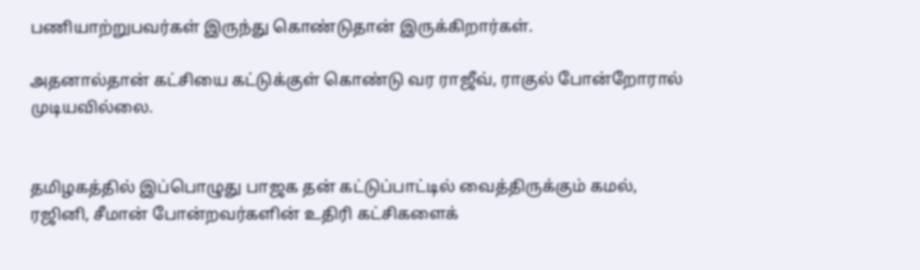பணியாற்றுபவர்கள் இருந்து கொண்டுதான் இருக்கிறார்கள்.

அதனால்தான் கட்சியை கட்டுக்குள் கொண்டு வர ராஜீவ், ராகுல் போன்றோரால் முடியவில்லை.


தமிழகத்தில் இப்பொழுது பாஜக தன் கட்டுப்பாட்டில் வைத்திருக்கும் கமல், ரஜினி, சீமான் போன்றவர்களின் உதிரி கட்சிகளைக்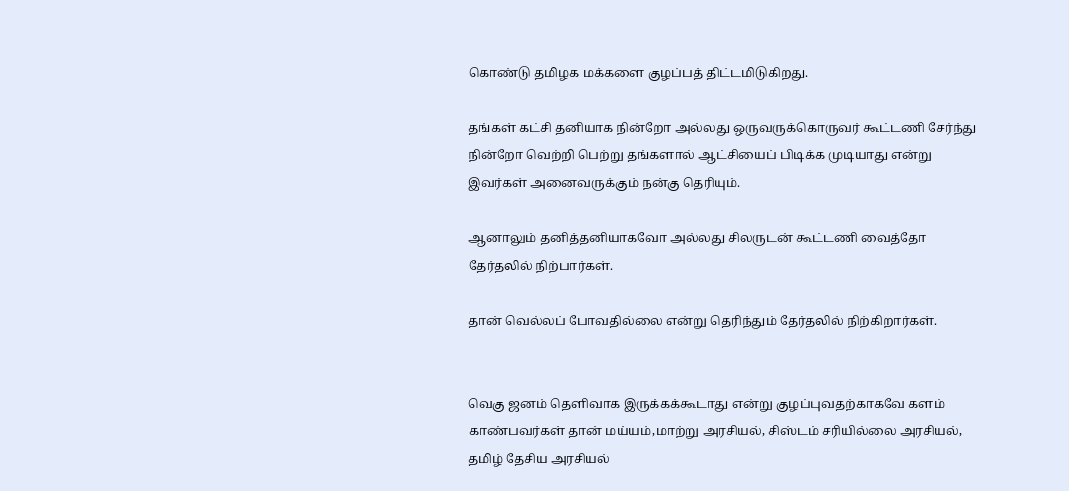கொண்டு தமிழக மக்களை குழப்பத் திட்டமிடுகிறது.

தங்கள் கட்சி தனியாக நின்றோ அல்லது ஒருவருக்கொருவர் கூட்டணி சேர்ந்து நின்றோ வெற்றி பெற்று தங்களால் ஆட்சியைப் பிடிக்க முடியாது என்று இவர்கள் அனைவருக்கும் நன்கு தெரியும்.

ஆனாலும் தனித்தனியாகவோ அல்லது சிலருடன் கூட்டணி வைத்தோ தேர்தலில் நிற்பார்கள்.

தான் வெல்லப் போவதில்லை என்று தெரிந்தும் தேர்தலில் நிற்கிறார்கள்.


வெகு ஜனம் தெளிவாக இருக்கக்கூடாது என்று குழப்புவதற்காகவே களம் காண்பவர்கள் தான் மய்யம்,மாற்று அரசியல், சிஸ்டம் சரியில்லை அரசியல், தமிழ் தேசிய அரசியல்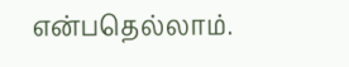என்பதெல்லாம்.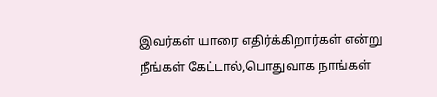இவர்கள் யாரை எதிர்க்கிறார்கள் என்று நீங்கள் கேட்டால்,பொதுவாக நாங்கள்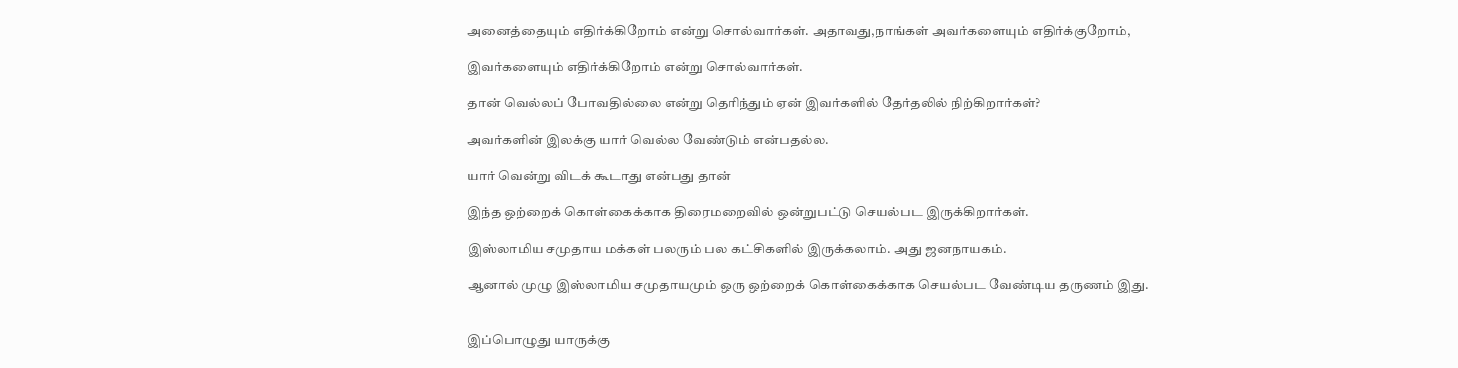அனைத்தையும் எதிர்க்கிறோம் என்று சொல்வார்கள். அதாவது,நாங்கள் அவர்களையும் எதிர்க்குறோம்,

இவர்களையும் எதிர்க்கிறோம் என்று சொல்வார்கள்.

தான் வெல்லப் போவதில்லை என்று தெரிந்தும் ஏன் இவர்களில் தேர்தலில் நிற்கிறார்கள்?

அவர்களின் இலக்கு யார் வெல்ல வேண்டும் என்பதல்ல.

யார் வென்று விடக் கூடாது என்பது தான்

இந்த ஒற்றைக் கொள்கைக்காக திரைமறைவில் ஒன்றுபட்டு செயல்பட இருக்கிறார்கள்.

இஸ்லாமிய சமுதாய மக்கள் பலரும் பல கட்சிகளில் இருக்கலாம். அது ஜனநாயகம்.

ஆனால் முழு இஸ்லாமிய சமுதாயமும் ஒரு ஒற்றைக் கொள்கைக்காக செயல்பட வேண்டிய தருணம் இது.


இப்பொழுது யாருக்கு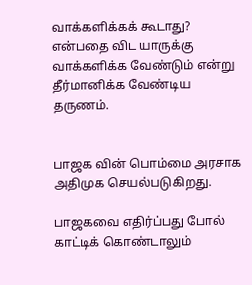வாக்களிக்கக் கூடாது? என்பதை விட யாருக்கு வாக்களிக்க வேண்டும் என்று தீர்மானிக்க வேண்டிய தருணம்.


பாஜக வின் பொம்மை அரசாக அதிமுக செயல்படுகிறது.

பாஜகவை எதிர்ப்பது போல் காட்டிக் கொண்டாலும்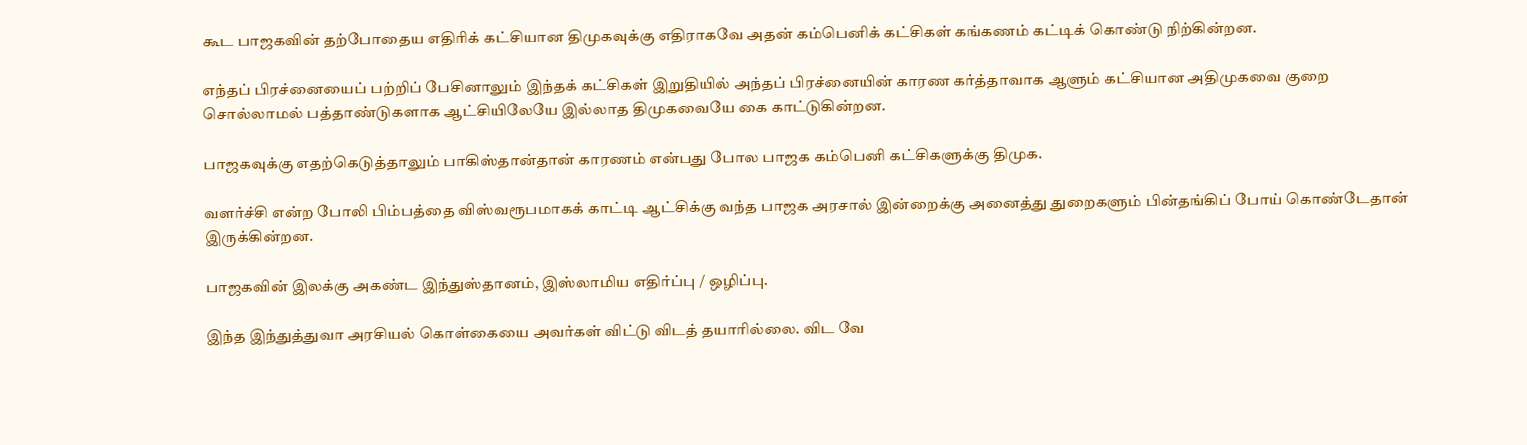கூட பாஜகவின் தற்போதைய எதிரிக் கட்சியான திமுகவுக்கு எதிராகவே அதன் கம்பெனிக் கட்சிகள் கங்கணம் கட்டிக் கொண்டு நிற்கின்றன.

எந்தப் பிரச்னையைப் பற்றிப் பேசினாலும் இந்தக் கட்சிகள் இறுதியில் அந்தப் பிரச்னையின் காரண கர்த்தாவாக ஆளும் கட்சியான அதிமுகவை குறை சொல்லாமல் பத்தாண்டுகளாக ஆட்சியிலேயே இல்லாத திமுகவையே கை காட்டுகின்றன.

பாஜகவுக்கு எதற்கெடுத்தாலும் பாகிஸ்தான்தான் காரணம் என்பது போல பாஜக கம்பெனி கட்சிகளுக்கு திமுக.

வளர்ச்சி என்ற போலி பிம்பத்தை விஸ்வரூபமாகக் காட்டி ஆட்சிக்கு வந்த பாஜக அரசால் இன்றைக்கு அனைத்து துறைகளும் பின்தங்கிப் போய் கொண்டேதான் இருக்கின்றன.

பாஜகவின் இலக்கு அகண்ட இந்துஸ்தானம், இஸ்லாமிய எதிர்ப்பு / ஒழிப்பு.

இந்த இந்துத்துவா அரசியல் கொள்கையை அவர்கள் விட்டு விடத் தயாரில்லை. விட வே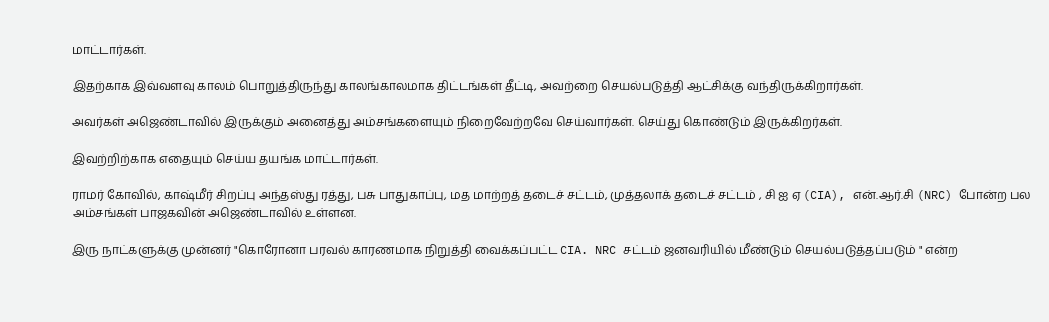மாட்டார்கள்.

இதற்காக இவ்வளவு காலம் பொறுத்திருந்து காலங்காலமாக திட்டங்கள் தீட்டி, அவற்றை செயல்படுத்தி ஆட்சிக்கு வந்திருக்கிறார்கள்.

அவர்கள் அஜெண்டாவில் இருக்கும் அனைத்து அம்சங்களையும் நிறைவேற்றவே செய்வார்கள். செய்து கொண்டும் இருக்கிறர்கள்.

இவற்றிற்காக எதையும் செய்ய தயங்க மாட்டார்கள்.

ராமர் கோவில், காஷ்மீர் சிறப்பு அந்தஸ்து ரத்து, பசு பாதுகாப்பு, மத மாற்றத் தடைச் சட்டம், முத்தலாக் தடைச் சட்டம் , சி ஐ ஏ (CIA), என்.ஆர்.சி (NRC) போன்ற பல அம்சங்கள் பாஜகவின் அஜெண்டாவில் உள்ளன.

இரு நாட்களுக்கு முன்னர் "கொரோனா பரவல் காரணமாக நிறுத்தி வைக்கப்பட்ட CIA. NRC சட்டம் ஜனவரியில் மீண்டும் செயல்படுத்தப்படும் " என்ற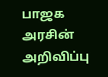பாஜக அரசின் அறிவிப்பு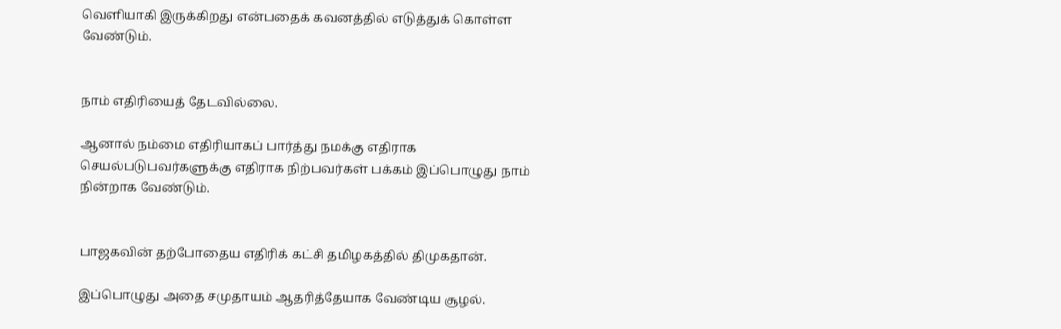வெளியாகி இருக்கிறது என்பதைக் கவனத்தில் எடுத்துக் கொள்ள வேண்டும்.


நாம் எதிரியைத் தேடவில்லை.

ஆனால் நம்மை எதிரியாகப் பார்த்து நமக்கு எதிராக செயல்படுபவர்களுக்கு எதிராக நிற்பவர்கள் பக்கம் இப்பொழுது நாம் நின்றாக வேண்டும்.


பாஜகவின் தற்போதைய எதிரிக் கட்சி தமிழகத்தில் திமுகதான்.

இப்பொழுது அதை சமுதாயம் ஆதரித்தேயாக வேண்டிய சூழல்.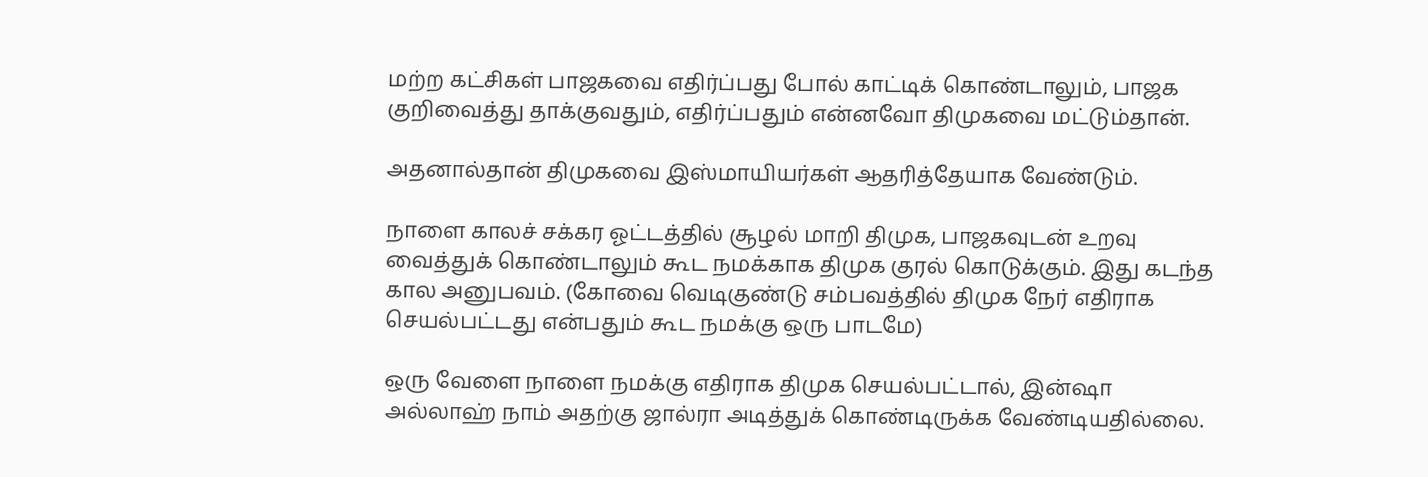மற்ற கட்சிகள் பாஜகவை எதிர்ப்பது போல் காட்டிக் கொண்டாலும், பாஜக குறிவைத்து தாக்குவதும், எதிர்ப்பதும் என்னவோ திமுகவை மட்டும்தான்.

அதனால்தான் திமுகவை இஸ்மாயியர்கள் ஆதரித்தேயாக வேண்டும்.

நாளை காலச் சக்கர ஓட்டத்தில் சூழல் மாறி திமுக, பாஜகவுடன் உறவு வைத்துக் கொண்டாலும் கூட நமக்காக திமுக குரல் கொடுக்கும். இது கடந்த கால அனுபவம். (கோவை வெடிகுண்டு சம்பவத்தில் திமுக நேர் எதிராக செயல்பட்டது என்பதும் கூட நமக்கு ஒரு பாடமே)

ஒரு வேளை நாளை நமக்கு எதிராக திமுக செயல்பட்டால், இன்ஷா அல்லாஹ் நாம் அதற்கு ஜால்ரா அடித்துக் கொண்டிருக்க வேண்டியதில்லை.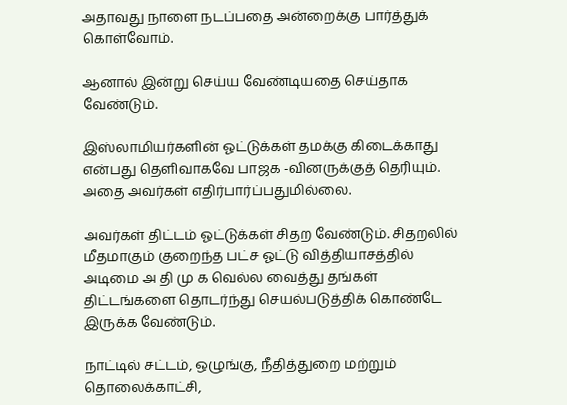அதாவது நாளை நடப்பதை அன்றைக்கு பார்த்துக் கொள்வோம்.

ஆனால் இன்று செய்ய வேண்டியதை செய்தாக வேண்டும்.

இஸ்லாமியர்களின் ஓட்டுக்கள் தமக்கு கிடைக்காது என்பது தெளிவாகவே பாஜக -வினருக்குத் தெரியும். அதை அவர்கள் எதிர்பார்ப்பதுமில்லை.

அவர்கள் திட்டம் ஓட்டுக்கள் சிதற வேண்டும். சிதறலில் மீதமாகும் குறைந்த பட்ச ஓட்டு வித்தியாசத்தில் அடிமை அ தி மு க வெல்ல வைத்து தங்கள் திட்டங்களை தொடர்ந்து செயல்படுத்திக் கொண்டே இருக்க வேண்டும்.

நாட்டில் சட்டம், ஒழுங்கு, நீதித்துறை மற்றும் தொலைக்காட்சி,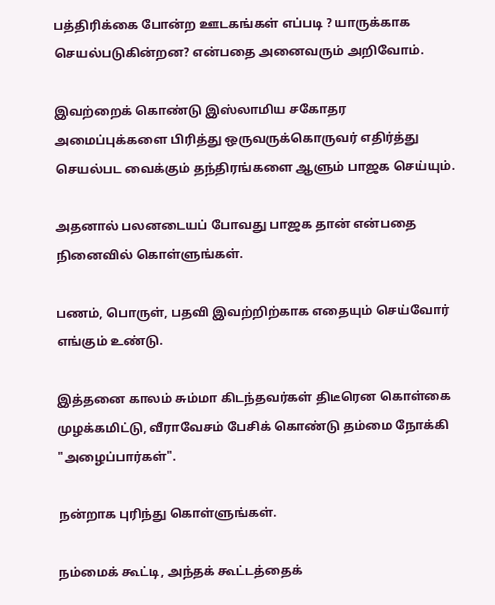பத்திரிக்கை போன்ற ஊடகங்கள் எப்படி ? யாருக்காக செயல்படுகின்றன? என்பதை அனைவரும் அறிவோம்.

இவற்றைக் கொண்டு இஸ்லாமிய சகோதர அமைப்புக்களை பிரித்து ஒருவருக்கொருவர் எதிர்த்து செயல்பட வைக்கும் தந்திரங்களை ஆளும் பாஜக செய்யும்.

அதனால் பலனடையப் போவது பாஜக தான் என்பதை நினைவில் கொள்ளுங்கள்.

பணம், பொருள், பதவி இவற்றிற்காக எதையும் செய்வோர் எங்கும் உண்டு.

இத்தனை காலம் சும்மா கிடந்தவர்கள் திடீரென கொள்கை முழக்கமிட்டு, வீராவேசம் பேசிக் கொண்டு தம்மை நோக்கி "அழைப்பார்கள்".

நன்றாக புரிந்து கொள்ளுங்கள்.

நம்மைக் கூட்டி, அந்தக் கூட்டத்தைக்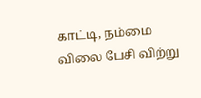காட்டி, நம்மை விலை பேசி விற்று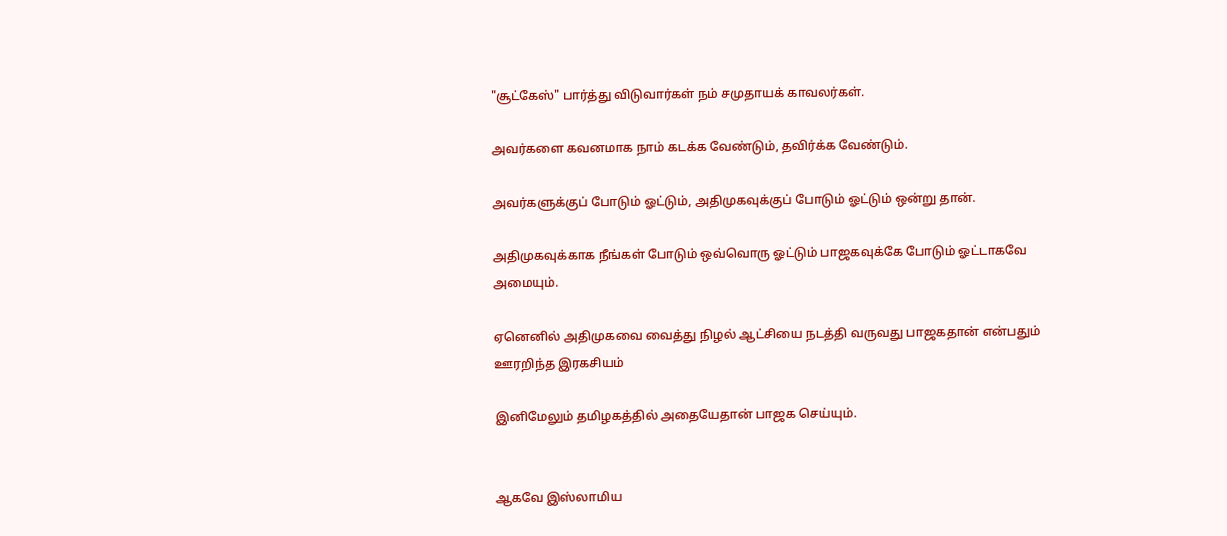"சூட்கேஸ்" பார்த்து விடுவார்கள் நம் சமுதாயக் காவலர்கள்.

அவர்களை கவனமாக நாம் கடக்க வேண்டும், தவிர்க்க வேண்டும்.

அவர்களுக்குப் போடும் ஓட்டும், அதிமுகவுக்குப் போடும் ஓட்டும் ஒன்று தான்.

அதிமுகவுக்காக நீங்கள் போடும் ஒவ்வொரு ஓட்டும் பாஜகவுக்கே போடும் ஓட்டாகவே அமையும்.

ஏனெனில் அதிமுகவை வைத்து நிழல் ஆட்சியை நடத்தி வருவது பாஜகதான் என்பதும் ஊரறிந்த இரகசியம்

இனிமேலும் தமிழகத்தில் அதையேதான் பாஜக செய்யும்.


ஆகவே இஸ்லாமிய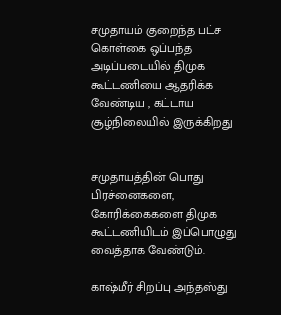சமுதாயம் குறைந்த பட்ச கொள்கை ஒப்பந்த அடிப்படையில் திமுக கூட்டணியை ஆதரிக்க வேண்டிய , கட்டாய சூழ்நிலையில் இருக்கிறது


சமுதாயத்தின் பொது பிரச்னைகளை, கோரிக்கைகளை திமுக கூட்டணியிடம் இப்பொழுது வைத்தாக வேண்டும்.

காஷ்மீர் சிறப்பு அந்தஸ்து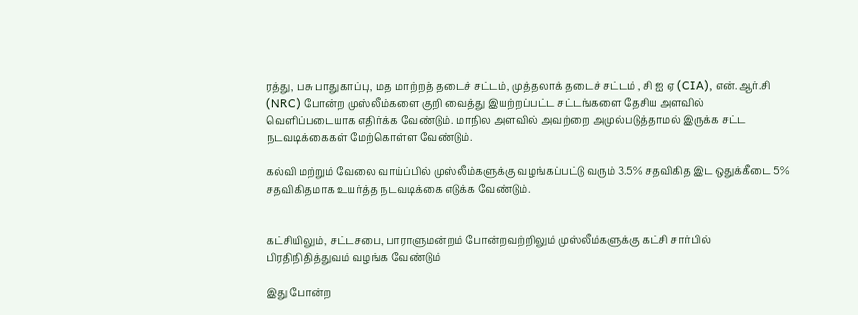ரத்து, பசு பாதுகாப்பு, மத மாற்றத் தடைச் சட்டம், முத்தலாக் தடைச் சட்டம் , சி ஐ ஏ (CIA), என்.ஆர்.சி (NRC) போன்ற முஸ்லீம்களை குறி வைத்து இயற்றப்பட்ட சட்டங்களை தேசிய அளவில் வெளிப்படையாக எதிர்க்க வேண்டும். மாநில அளவில் அவற்றை அமுல்படுத்தாமல் இருக்க சட்ட நடவடிக்கைகள் மேற்கொள்ள வேண்டும்.

கல்வி மற்றும் வேலை வாய்ப்பில் முஸ்லீம்களுக்கு வழங்கப்பட்டு வரும் 3.5% சதவிகித இட ஒதுக்கீடை 5% சதவிகிதமாக உயர்த்த நடவடிக்கை எடுக்க வேண்டும்.


கட்சியிலும், சட்டசபை, பாராளுமன்றம் போன்றவற்றிலும் முஸ்லீம்களுக்கு கட்சி சார்பில் பிரதிநிதித்துவம் வழங்க வேண்டும்

இது போன்ற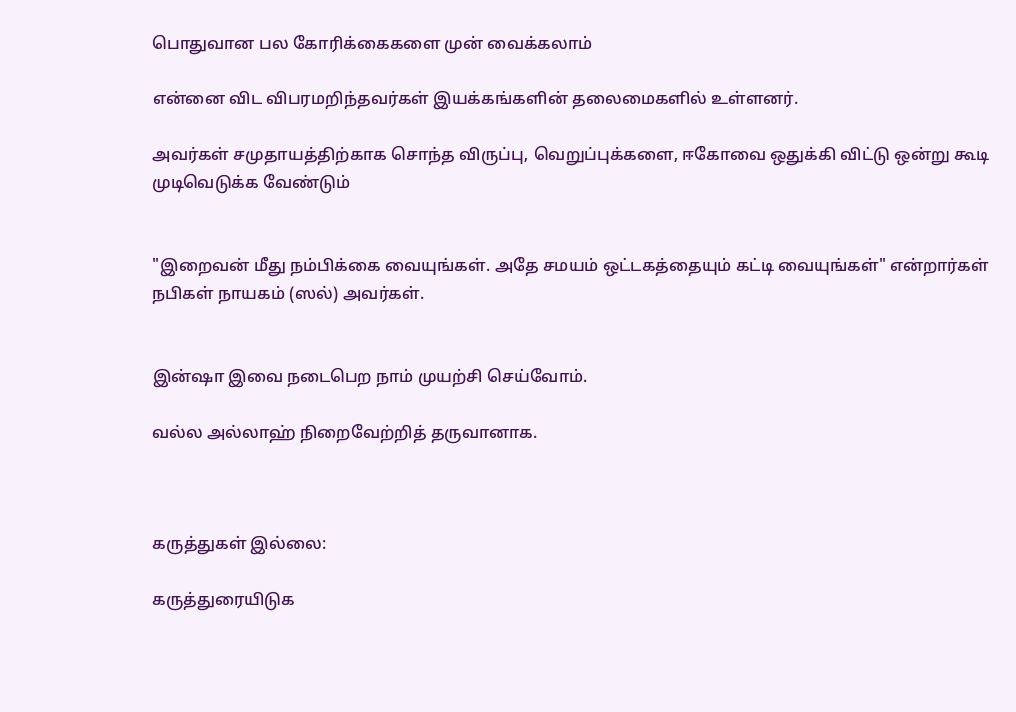பொதுவான பல கோரிக்கைகளை முன் வைக்கலாம்

என்னை விட விபரமறிந்தவர்கள் இயக்கங்களின் தலைமைகளில் உள்ளனர்.

அவர்கள் சமுதாயத்திற்காக சொந்த விருப்பு, வெறுப்புக்களை, ஈகோவை ஒதுக்கி விட்டு ஒன்று கூடி முடிவெடுக்க வேண்டும்


"இறைவன் மீது நம்பிக்கை வையுங்கள். அதே சமயம் ஒட்டகத்தையும் கட்டி வையுங்கள்" என்றார்கள் நபிகள் நாயகம் (ஸல்) அவர்கள்.


இன்ஷா இவை நடைபெற நாம் முயற்சி செய்வோம்.

வல்ல அல்லாஹ் நிறைவேற்றித் தருவானாக.



கருத்துகள் இல்லை:

கருத்துரையிடுக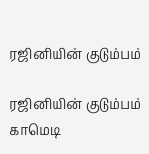ரஜினியின் குடும்பம்

ரஜினியின் குடும்பம் காமெடி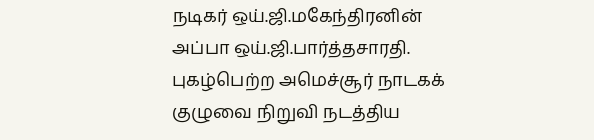நடிகர் ஒய்.ஜி.மகேந்திரனின் அப்பா ஒய்.ஜி.பார்த்தசாரதி. புகழ்பெற்ற அமெச்சூர் நாடகக் குழுவை நிறுவி நடத்திய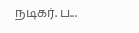நடிகர். ப...